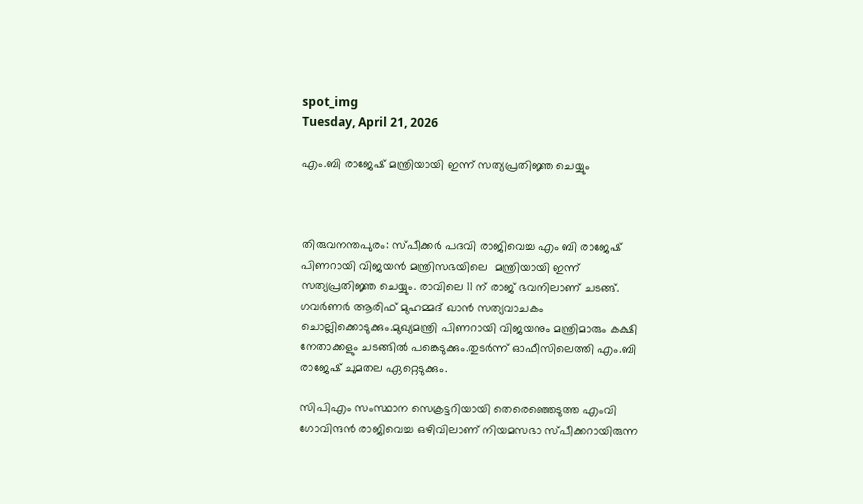spot_img
Tuesday, April 21, 2026

എം.ബി രാജേഷ് മന്ത്രിയായി ഇന്ന് സത്യപ്രതിജ്ഞ ചെയ്യും



തിരുവനന്തപുരം: സ്പീക്കര്‍ പദവി രാജിവെച്ച എം ബി രാജേഷ് പിണറായി വിജയന്‍ മന്ത്രിസഭയിലെ  മന്ത്രിയായി ഇന്ന് സത്യപ്രതിജ്ഞ ചെയ്യും. രാവിലെ 11 ന് രാജ് ഭവനിലാണ് ചടങ്ങ്. ഗവര്‍ണര്‍ ആരിഫ് മുഹമ്മദ് ഖാന്‍ സത്യവാചകം ചൊല്ലിക്കൊടുക്കും.മുഖ്യമന്ത്രി പിണറായി വിജയനും മന്ത്രിമാരും കക്ഷി നേതാക്കളും ചടങ്ങില്‍ പങ്കെടുക്കും.തുടര്‍ന്ന് ഓഫീസിലെത്തി എം.ബി രാജേഷ് ചുമതല ഏറ്റെടുക്കും.

സിപിഎം സംസ്ഥാന സെക്രട്ടറിയായി തെരെഞ്ഞെടുത്ത എംവി ഗോവിന്ദൻ രാജിവെച്ച ഒഴിവിലാണ് നിയമസഭാ സ്പീക്കറായിരുന്ന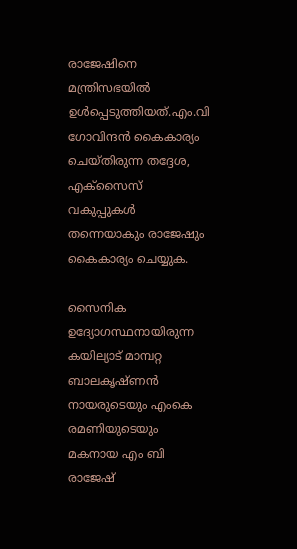രാജേഷിനെ മന്ത്രിസഭയിൽ ഉൾപ്പെടുത്തിയത്.എം.വി ഗോവിന്ദന്‍ കൈകാര്യം ചെയ്തിരുന്ന തദ്ദേശ, എക്സൈസ് വകുപ്പുകൾ തന്നെയാകും രാജേഷും കൈകാര്യം ചെയ്യുക.

സൈനിക ഉദ്യോഗസ്ഥനായിരുന്ന കയില്യാട് മാമ്പറ്റ ബാലകൃഷ്ണൻ നായരുടെയും എംകെ രമണിയുടെയും മകനായ എം ബി രാജേഷ്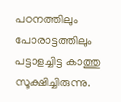പഠനത്തിലും പോരാട്ടത്തിലും പട്ടാളച്ചിട്ട കാത്തു സൂക്ഷിച്ചിരുന്നു.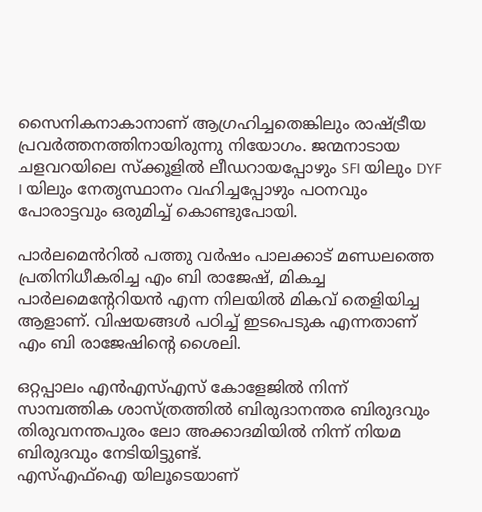സൈനികനാകാനാണ് ആഗ്രഹിച്ചതെങ്കിലും രാഷ്ട്രീയ പ്രവർത്തനത്തിനായിരുന്നു നിയോഗം. ജന്മനാടായ ചളവറയിലെ സ്ക്കൂളിൽ ലീഡറായപ്പോഴും SFI യിലും DYF I യിലും നേതൃസ്ഥാനം വഹിച്ചപ്പോഴും പഠനവും പോരാട്ടവും ഒരുമിച്ച് കൊണ്ടുപോയി.

പാർലമെൻറിൽ പത്തു വർഷം പാലക്കാട് മണ്ഡലത്തെ പ്രതിനിധീകരിച്ച എം ബി രാജേഷ്, മികച്ച പാർലമെൻ്റേറിയൻ എന്ന നിലയിൽ മികവ് തെളിയിച്ച ആളാണ്. വിഷയങ്ങൾ പഠിച്ച് ഇടപെടുക എന്നതാണ് എം ബി രാജേഷിൻ്റെ ശൈലി.

ഒറ്റപ്പാലം എൻഎസ്എസ് കോളേജിൽ നിന്ന് സാമ്പത്തിക ശാസ്ത്രത്തിൽ ബിരുദാനന്തര ബിരുദവും തിരുവനന്തപുരം ലോ അക്കാദമിയിൽ നിന്ന് നിയമ ബിരുദവും നേടിയിട്ടുണ്ട്.
എസ്എഫ്ഐ യിലൂടെയാണ്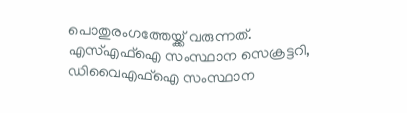പൊതുരംഗത്തേയ്ക്ക് വരുന്നത്. എസ്എഫ്ഐ സംസ്ഥാന സെക്രട്ടറി, ഡിവൈഎഫ്ഐ സംസ്ഥാന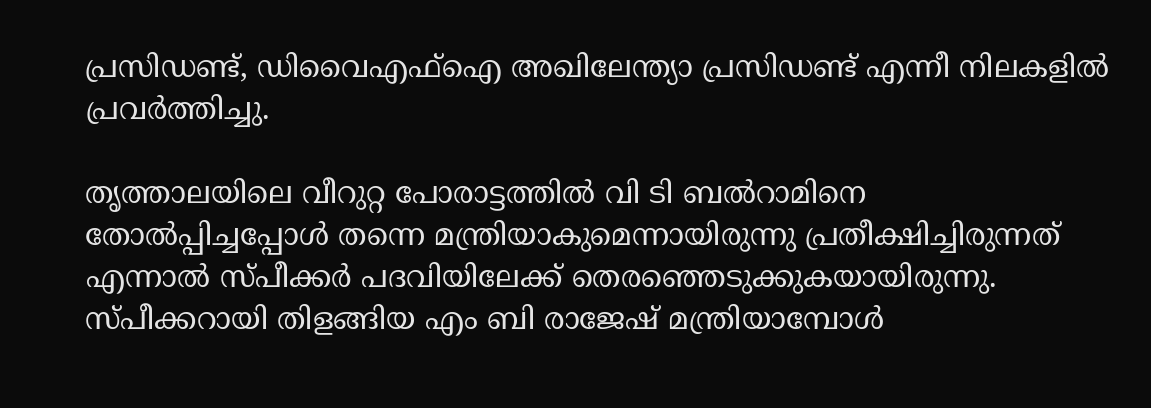പ്രസിഡണ്ട്, ഡിവൈഎഫ്ഐ അഖിലേന്ത്യാ പ്രസിഡണ്ട് എന്നീ നിലകളിൽ പ്രവർത്തിച്ചു.

തൃത്താലയിലെ വീറുറ്റ പോരാട്ടത്തിൽ വി ടി ബൽറാമിനെ തോൽപ്പിച്ചപ്പോൾ തന്നെ മന്ത്രിയാകുമെന്നായിരുന്നു പ്രതീക്ഷിച്ചിരുന്നത് എന്നാൽ സ്പീക്കര്‍ പദവിയിലേക്ക് തെരഞ്ഞെടുക്കുകയായിരുന്നു.  സ്പീക്കറായി തിളങ്ങിയ എം ബി രാജേഷ് മന്ത്രിയാമ്പോൾ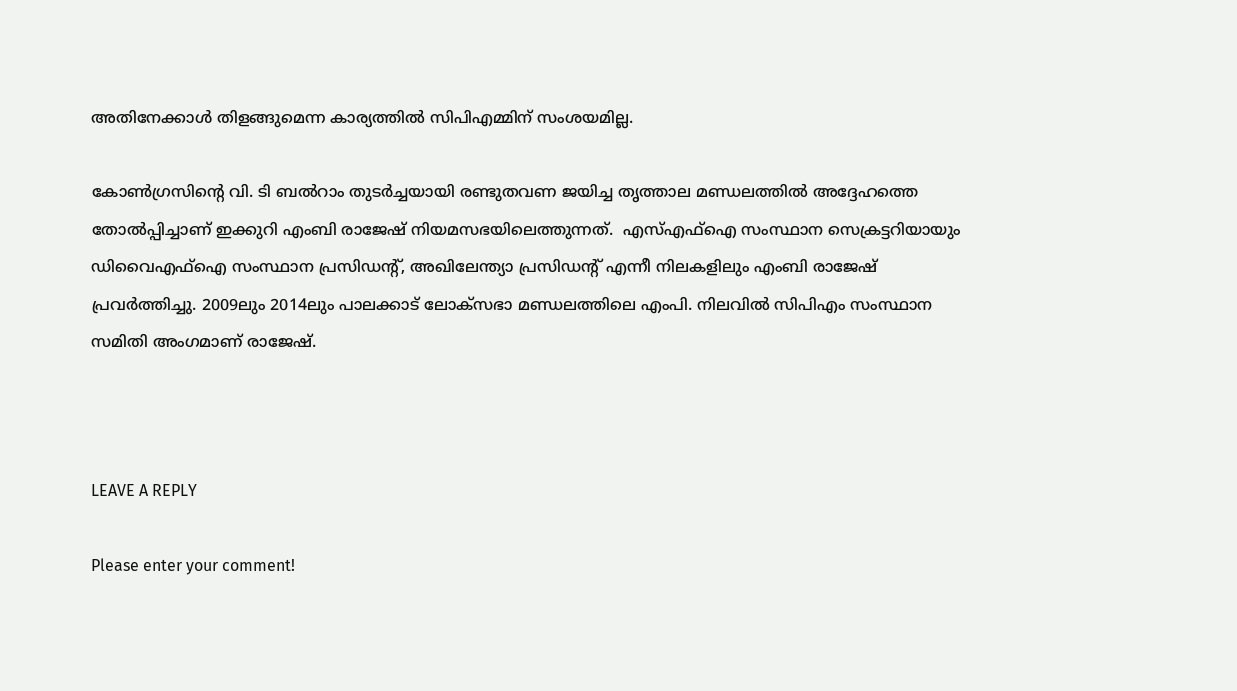അതിനേക്കാൾ തിളങ്ങുമെന്ന കാര്യത്തിൽ സിപിഎമ്മിന് സംശയമില്ല.

കോണ്‍ഗ്രസിന്‍റെ വി. ടി ബല്‍റാം തുടര്‍ച്ചയായി രണ്ടുതവണ ജയിച്ച തൃത്താല മണ്ഡലത്തില്‍ അദ്ദേഹത്തെ തോല്‍പ്പിച്ചാണ് ഇക്കുറി എംബി രാജേഷ് നിയമസഭയിലെത്തുന്നത്.  എസ്എഫ്ഐ സംസ്ഥാന സെക്രട്ടറിയായും ഡിവൈഎഫ്ഐ സംസ്ഥാന പ്രസിഡന്റ്, അഖിലേന്ത്യാ പ്രസിഡന്റ് എന്നീ നിലകളിലും എംബി രാജേഷ് പ്രവര്‍ത്തിച്ചു. 2009ലും 2014ലും പാലക്കാ‌ട് ലോക്സഭാ മണ്ഡലത്തിലെ എംപി. നിലവില്‍ സിപിഎം സംസ്ഥാന സമിതി അംഗമാണ് രാജേഷ്.



LEAVE A REPLY

Please enter your comment!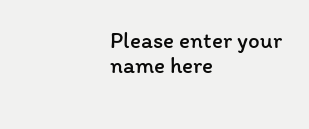Please enter your name here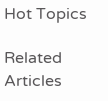Hot Topics

Related Articles